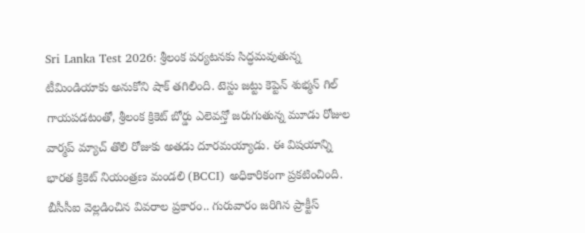Sri Lanka Test 2026: శ్రీలంక పర్యటనకు సిద్ధమవుతున్న టీమిండియాకు అనుకోని షాక్ తగిలింది. టెస్టు జట్టు కెప్టెన్ శుభ్మన్ గిల్ గాయపడటంతో, శ్రీలంక క్రికెట్ బోర్డు ఎలెవన్తో జరుగుతున్న మూడు రోజుల వార్మప్ మ్యాచ్ తొలి రోజుకు అతడు దూరమయ్యాడు. ఈ విషయాన్ని భారత క్రికెట్ నియంత్రణ మండలి (BCCI) అధికారికంగా ప్రకటించింది. బీసీసీఐ వెల్లడించిన వివరాల ప్రకారం.. గురువారం జరిగిన ప్రాక్టీస్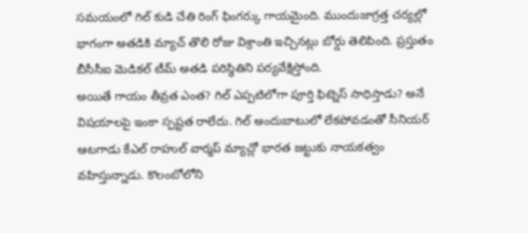సమయంలో గిల్ కుడి చేతి రింగ్ ఫింగర్కు గాయమైంది. ముందుజాగ్రత్త చర్యల్లో భాగంగా అతడికి మ్యాచ్ తొలి రోజు విశ్రాంతి ఇచ్చినట్లు బోర్డు తెలిపింది. ప్రస్తుతం బీసీసీఐ మెడికల్ టీమ్ అతడి పరిస్థితిని పర్యవేక్షిస్తోంది.
అయితే గాయం తీవ్రత ఎంత? గిల్ ఎప్పటిలోగా పూర్తి ఫిట్నెస్ సాధిస్తాడు? అనే విషయాలపై ఇంకా స్పష్టత రాలేదు. గిల్ అందుబాటులో లేకపోవడంతో సీనియర్ ఆటగాడు కేఎల్ రాహుల్ వార్మప్ మ్యాచ్లో భారత జట్టుకు నాయకత్వం వహిస్తున్నాడు. కొలంబోలోని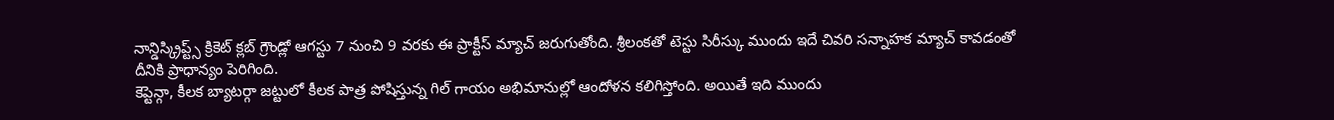నాన్డిస్క్రిప్ట్స్ క్రికెట్ క్లబ్ గ్రౌండ్లో ఆగస్టు 7 నుంచి 9 వరకు ఈ ప్రాక్టీస్ మ్యాచ్ జరుగుతోంది. శ్రీలంకతో టెస్టు సిరీస్కు ముందు ఇదే చివరి సన్నాహక మ్యాచ్ కావడంతో దీనికి ప్రాధాన్యం పెరిగింది.
కెప్టెన్గా, కీలక బ్యాటర్గా జట్టులో కీలక పాత్ర పోషిస్తున్న గిల్ గాయం అభిమానుల్లో ఆందోళన కలిగిస్తోంది. అయితే ఇది ముందు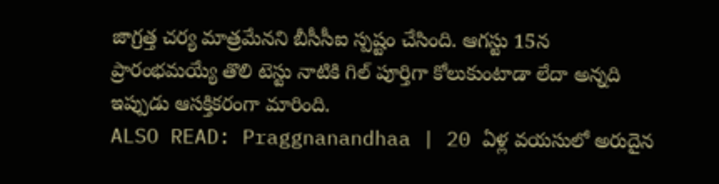జాగ్రత్త చర్య మాత్రమేనని బీసీసీఐ స్పష్టం చేసింది. ఆగస్టు 15న ప్రారంభమయ్యే తొలి టెస్టు నాటికి గిల్ పూర్తిగా కోలుకుంటాడా లేదా అన్నది ఇప్పుడు ఆసక్తికరంగా మారింది.
ALSO READ: Praggnanandhaa | 20 ఏళ్ల వయసులో అరుదైన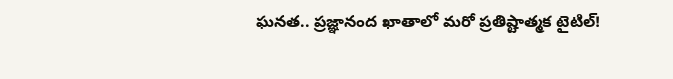ఘనత.. ప్రజ్ఞానంద ఖాతాలో మరో ప్రతిష్టాత్మక టైటిల్!